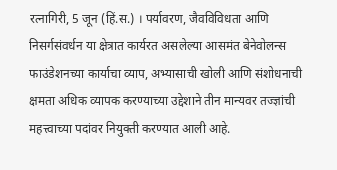रत्नागिरी, 5 जून (हिं.स.) । पर्यावरण, जैवविविधता आणि निसर्गसंवर्धन या क्षेत्रात कार्यरत असलेल्या आसमंत बेनेवोलन्स फाउंडेशनच्या कार्याचा व्याप, अभ्यासाची खोली आणि संशोधनाची क्षमता अधिक व्यापक करण्याच्या उद्देशाने तीन मान्यवर तज्ज्ञांची महत्त्वाच्या पदांवर नियुक्ती करण्यात आली आहे.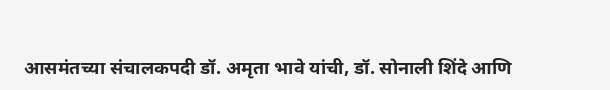आसमंतच्या संचालकपदी डॉ. अमृता भावे यांची, डॉ. सोनाली शिंदे आणि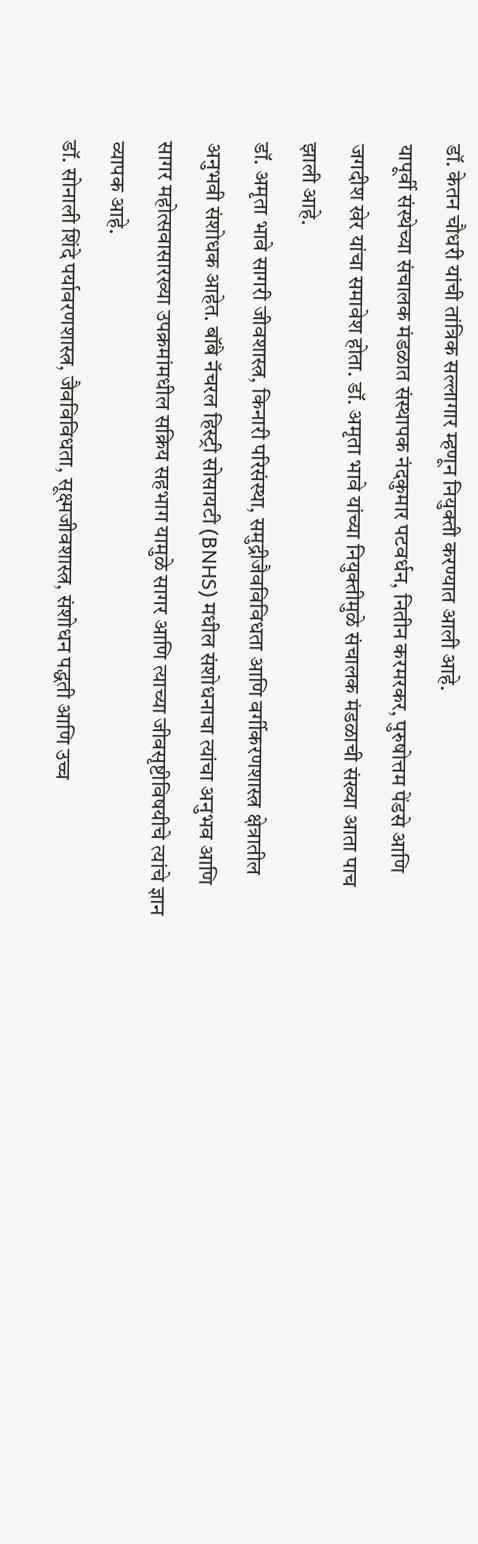डॉ. केतन चौधरी यांची तांत्रिक सल्लागार म्हणून नियुक्ती करण्यात आली आहे.
यापूर्वी संस्थेच्या संचालक मंडळात संस्थापक नंदकुमार पटवर्धन, नितीन करमरकर, पुरुषोत्तम पेंडसे आणि जगदीश खेर यांचा समावेश होता. डॉ. अमृता भावे यांच्या नियुक्तीमुळे संचालक मंडळाची संख्या आता पाच झाली आहे.
डॉ. अमृता भावे सागरी जीवशास्त्र, किनारी परिसंस्था, समुद्रीजैवविविधता आणि वर्गीकरणशास्त्र क्षेत्रातील अनुभवी संशोधक आहेत. बॉंबे नॅचरल हिस्ट्री सोसायटी (BNHS) मधील संशोधनाचा त्यांचा अनुभव आणि सागर महोत्सवासारख्या उपक्रमांमधील सक्रिय सहभाग यामुळे सागर आणि त्याच्या जीवसृष्टीविषयीचे त्यांचे ज्ञान व्यापक आहे.
डॉ. सोनाली शिंदे पर्यावरणशास्त्र, जैवविविधता, सूक्ष्मजीवशास्त्र, संशोधन पद्धती आणि उच्च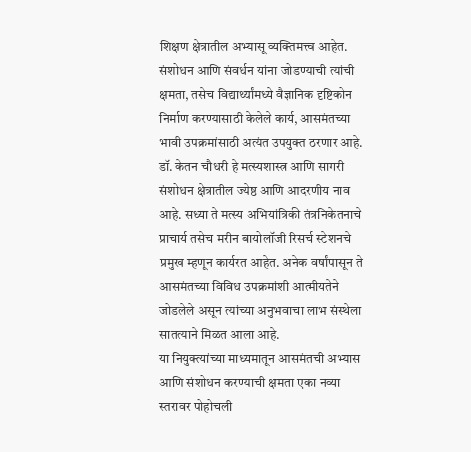शिक्षण क्षेत्रातील अभ्यासू व्यक्तिमत्त्व आहेत. संशोधन आणि संवर्धन यांना जोडण्याची त्यांची क्षमता, तसेच विद्यार्थ्यांमध्ये वैज्ञानिक दृष्टिकोन निर्माण करण्यासाठी केलेले कार्य, आसमंतच्या भावी उपक्रमांसाठी अत्यंत उपयुक्त ठरणार आहे.
डॉ. केतन चौधरी हे मत्स्यशास्त्र आणि सागरी संशोधन क्षेत्रातील ज्येष्ठ आणि आदरणीय नाव आहे. सध्या ते मत्स्य अभियांत्रिकी तंत्रनिकेतनाचे प्राचार्य तसेच मरीन बायोलॉजी रिसर्च स्टेशनचे प्रमुख म्हणून कार्यरत आहेत. अनेक वर्षांपासून ते आसमंतच्या विविध उपक्रमांशी आत्मीयतेने जोडलेले असून त्यांच्या अनुभवाचा लाभ संस्थेला सातत्याने मिळत आला आहे.
या नियुक्त्यांच्या माध्यमातून आसमंतची अभ्यास आणि संशोधन करण्याची क्षमता एका नव्या स्तरावर पोहोचली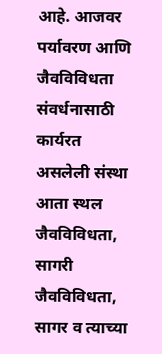आहे. आजवर पर्यावरण आणि जैवविविधता संवर्धनासाठी कार्यरत असलेली संस्था आता स्थल जैवविविधता, सागरी जैवविविधता, सागर व त्याच्या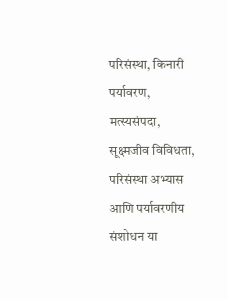परिसंस्था, किनारी पर्यावरण, मत्स्यसंपदा, सूक्ष्मजीव विविधता, परिसंस्था अभ्यास आणि पर्यावरणीय संशोधन या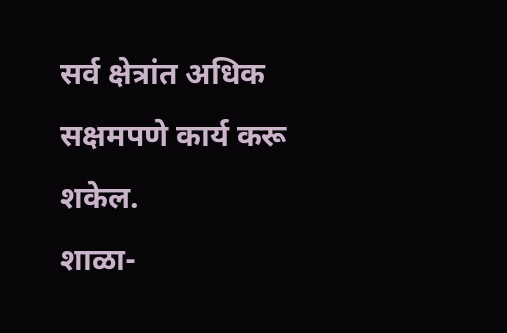सर्व क्षेत्रांत अधिक सक्षमपणे कार्य करू शकेल.
शाळा-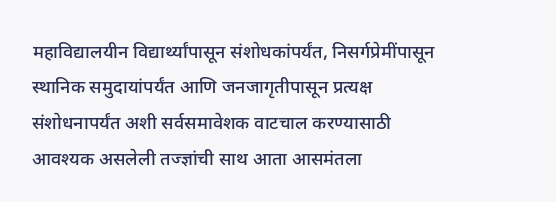महाविद्यालयीन विद्यार्थ्यांपासून संशोधकांपर्यंत, निसर्गप्रेमींपासून स्थानिक समुदायांपर्यंत आणि जनजागृतीपासून प्रत्यक्ष संशोधनापर्यंत अशी सर्वसमावेशक वाटचाल करण्यासाठी आवश्यक असलेली तज्ज्ञांची साथ आता आसमंतला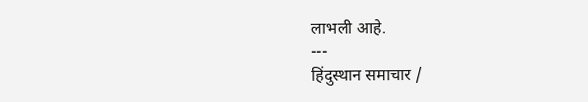लाभली आहे.
---
हिंदुस्थान समाचार /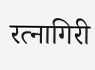रत्नागिरी